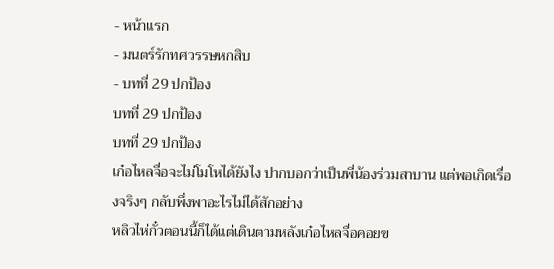- หน้าแรก
- มนตร์รักทศวรรษหกสิบ
- บทที่ 29 ปกป้อง
บทที่ 29 ปกป้อง
บทที่ 29 ปกป้อง
เก๋อไหลจื่อจะไม่โมโหได้ยังไง ปากบอกว่าเป็นพี่น้องร่วมสาบาน แต่พอเกิดเรื่องจริงๆ กลับพึ่งพาอะไรไม่ได้สักอย่าง
หลิวไห่กั๋วตอนนี้ก็ได้แต่เดินตามหลังเก๋อไหลจื่อคอยข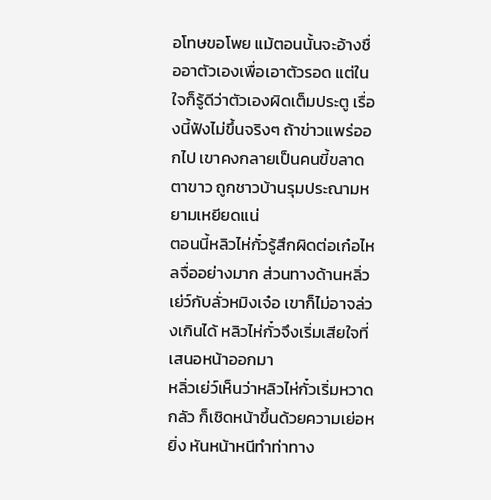อโทษขอโพย แม้ตอนนั้นจะอ้างชื่ออาตัวเองเพื่อเอาตัวรอด แต่ในใจก็รู้ดีว่าตัวเองผิดเต็มประตู เรื่องนี้ฟังไม่ขึ้นจริงๆ ถ้าข่าวแพร่ออกไป เขาคงกลายเป็นคนขี้ขลาดตาขาว ถูกชาวบ้านรุมประณามหยามเหยียดแน่
ตอนนี้หลิวไห่กั๋วรู้สึกผิดต่อเก๋อไหลจื่ออย่างมาก ส่วนทางด้านหลิ่วเย่ว์กับลั่วหมิงเจ๋อ เขาก็ไม่อาจล่วงเกินได้ หลิวไห่กั๋วจึงเริ่มเสียใจที่เสนอหน้าออกมา
หลิ่วเย่ว์เห็นว่าหลิวไห่กั๋วเริ่มหวาดกลัว ก็เชิดหน้าขึ้นด้วยความเย่อหยิ่ง หันหน้าหนีทำท่าทาง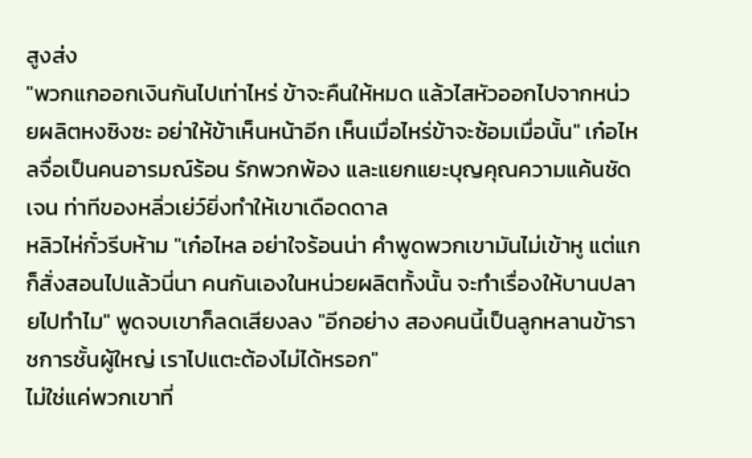สูงส่ง
"พวกแกออกเงินกันไปเท่าไหร่ ข้าจะคืนให้หมด แล้วไสหัวออกไปจากหน่วยผลิตหงซิงซะ อย่าให้ข้าเห็นหน้าอีก เห็นเมื่อไหร่ข้าจะซ้อมเมื่อนั้น" เก๋อไหลจื่อเป็นคนอารมณ์ร้อน รักพวกพ้อง และแยกแยะบุญคุณความแค้นชัดเจน ท่าทีของหลิ่วเย่ว์ยิ่งทำให้เขาเดือดดาล
หลิวไห่กั๋วรีบห้าม "เก๋อไหล อย่าใจร้อนน่า คำพูดพวกเขามันไม่เข้าหู แต่แกก็สั่งสอนไปแล้วนี่นา คนกันเองในหน่วยผลิตทั้งนั้น จะทำเรื่องให้บานปลายไปทำไม" พูดจบเขาก็ลดเสียงลง "อีกอย่าง สองคนนี้เป็นลูกหลานข้าราชการชั้นผู้ใหญ่ เราไปแตะต้องไม่ได้หรอก"
ไม่ใช่แค่พวกเขาที่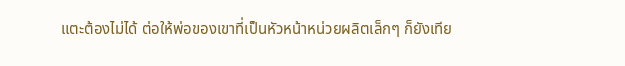แตะต้องไม่ได้ ต่อให้พ่อของเขาที่เป็นหัวหน้าหน่วยผลิตเล็กๆ ก็ยังเทีย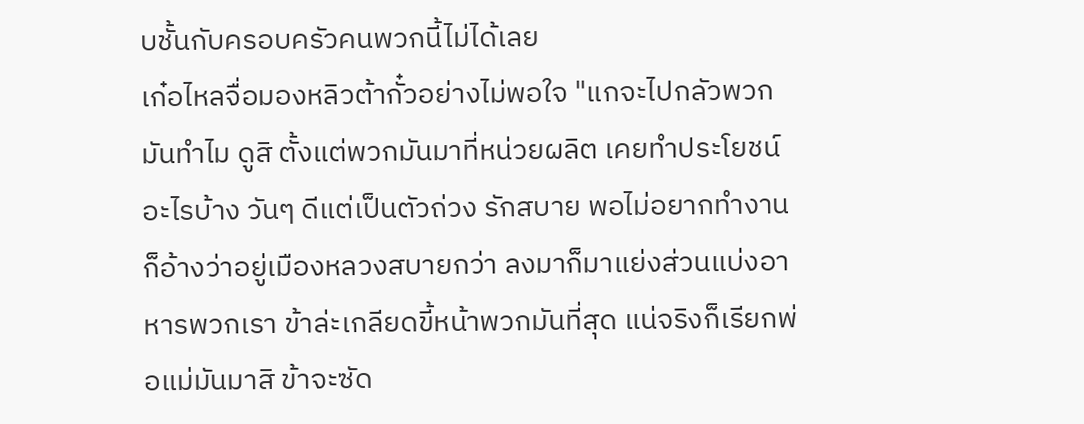บชั้นกับครอบครัวคนพวกนี้ไม่ได้เลย
เก๋อไหลจื่อมองหลิวต้ากั๋วอย่างไม่พอใจ "แกจะไปกลัวพวกมันทำไม ดูสิ ตั้งแต่พวกมันมาที่หน่วยผลิต เคยทำประโยชน์อะไรบ้าง วันๆ ดีแต่เป็นตัวถ่วง รักสบาย พอไม่อยากทำงานก็อ้างว่าอยู่เมืองหลวงสบายกว่า ลงมาก็มาแย่งส่วนแบ่งอาหารพวกเรา ข้าล่ะเกลียดขี้หน้าพวกมันที่สุด แน่จริงก็เรียกพ่อแม่มันมาสิ ข้าจะซัด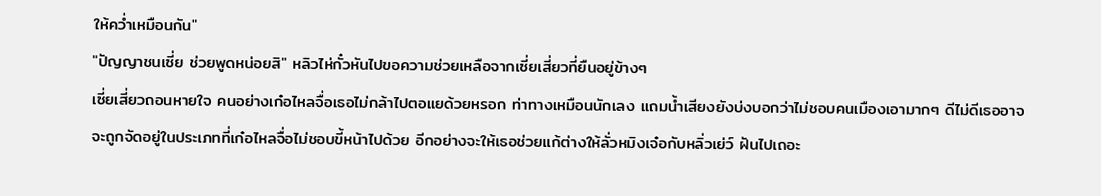ให้คว่ำเหมือนกัน"
"ปัญญาชนเซี่ย ช่วยพูดหน่อยสิ" หลิวไห่กั๋วหันไปขอความช่วยเหลือจากเซี่ยเสี่ยวที่ยืนอยู่ข้างๆ
เซี่ยเสี่ยวถอนหายใจ คนอย่างเก๋อไหลจื่อเธอไม่กล้าไปตอแยด้วยหรอก ท่าทางเหมือนนักเลง แถมน้ำเสียงยังบ่งบอกว่าไม่ชอบคนเมืองเอามากๆ ดีไม่ดีเธออาจจะถูกจัดอยู่ในประเภทที่เก๋อไหลจื่อไม่ชอบขี้หน้าไปด้วย อีกอย่างจะให้เธอช่วยแก้ต่างให้ลั่วหมิงเจ๋อกับหลิ่วเย่ว์ ฝันไปเถอะ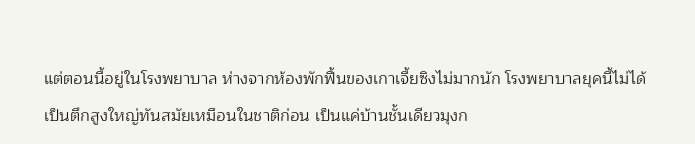แต่ตอนนี้อยู่ในโรงพยาบาล ห่างจากห้องพักฟื้นของเกาเจี้ยซิงไม่มากนัก โรงพยาบาลยุคนี้ไม่ได้เป็นตึกสูงใหญ่ทันสมัยเหมือนในชาติก่อน เป็นแค่บ้านชั้นเดียวมุงก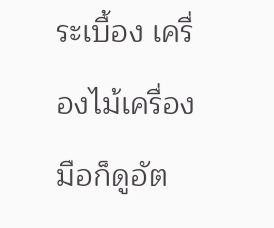ระเบื้อง เครื่องไม้เครื่องมือก็ดูอัต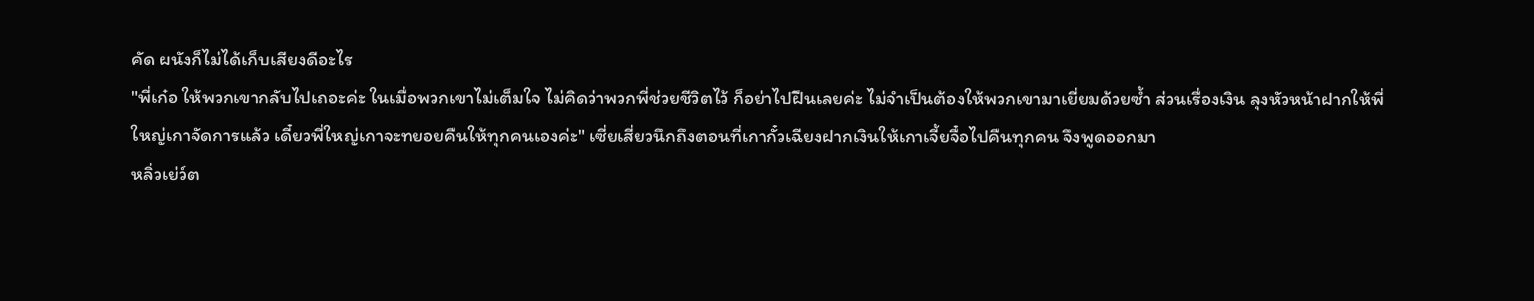คัด ผนังก็ไม่ได้เก็บเสียงดีอะไร
"พี่เก๋อ ให้พวกเขากลับไปเถอะค่ะ ในเมื่อพวกเขาไม่เต็มใจ ไม่คิดว่าพวกพี่ช่วยชีวิตไว้ ก็อย่าไปฝืนเลยค่ะ ไม่จำเป็นต้องให้พวกเขามาเยี่ยมด้วยซ้ำ ส่วนเรื่องเงิน ลุงหัวหน้าฝากให้พี่ใหญ่เกาจัดการแล้ว เดี๋ยวพี่ใหญ่เกาจะทยอยคืนให้ทุกคนเองค่ะ" เซี่ยเสี่ยวนึกถึงตอนที่เกากั๋วเฉียงฝากเงินให้เกาเจี้ยจื๋อไปคืนทุกคน จึงพูดออกมา
หลิ่วเย่ว์ต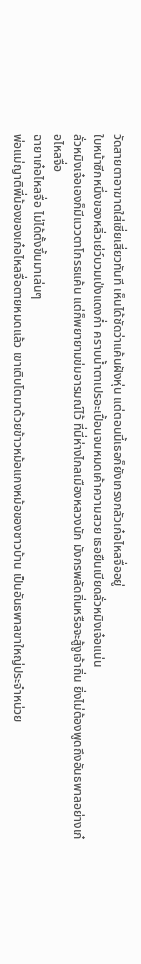วัดสายตาอาฆาตใส่เซี่ยเสี่ยวทันที เห็นได้ชัดว่าแค้นฝังหุ่น แต่ตอนนี้เธอก็ยังเกรงกลัวเก๋อไหลจื่ออยู่
ใบหน้าซีกหนึ่งของหลิ่วเย่ว์บวมเป่งแดงก่ำ คราบน้ำตาเปรอะเปื้อนจนหมดเค้าความสวย เธอยืนเบียดลั่วหมิงเจ๋อแน่น
ลั่วหมิงเจ๋อเองก็มีแววตาโกรธแค้น แต่ก็พยายามข่มอารมณ์ไว้ ที่นี่ห่างไกลเมืองหลวงนัก มังกรพลัดถิ่นหรือจะสู้งูเจ้าถิ่น ยิ่งไม่ต้องพูดถึงอันธพาลอย่างเก๋อไหลจื่อ
ฉายาเก๋อไหลจื่อ ไม่ได้ตั้งขึ้นมาเล่นๆ
พ่อแม่ญาติพี่น้องของเก๋อไหลจื่อตายหมดแล้ว เขาเติบโตมาด้วยข้าวหม้อแกงหม้อของชาวบ้าน เป็นอันธพาลขาใหญ่ประจำหน่วย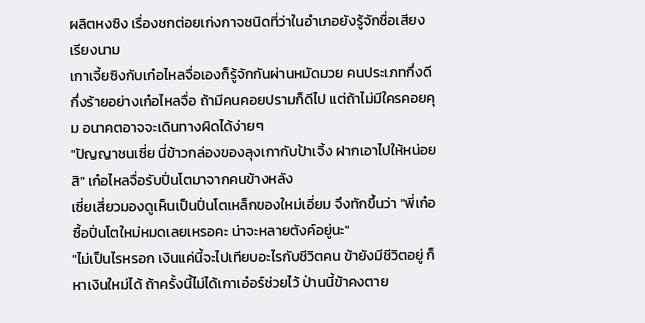ผลิตหงซิง เรื่องชกต่อยเก่งกาจชนิดที่ว่าในอำเภอยังรู้จักชื่อเสียงเรียงนาม
เกาเจี้ยซิงกับเก๋อไหลจื่อเองก็รู้จักกันผ่านหมัดมวย คนประเภทกึ่งดีกึ่งร้ายอย่างเก๋อไหลจื่อ ถ้ามีคนคอยปรามก็ดีไป แต่ถ้าไม่มีใครคอยคุม อนาคตอาจจะเดินทางผิดได้ง่ายๆ
"ปัญญาชนเซี่ย นี่ข้าวกล่องของลุงเกากับป้าเจิ้ง ฝากเอาไปให้หน่อยสิ" เก๋อไหลจื่อรับปิ่นโตมาจากคนข้างหลัง
เซี่ยเสี่ยวมองดูเห็นเป็นปิ่นโตเหล็กของใหม่เอี่ยม จึงทักขึ้นว่า "พี่เก๋อซื้อปิ่นโตใหม่หมดเลยเหรอคะ น่าจะหลายตังค์อยู่นะ"
"ไม่เป็นไรหรอก เงินแค่นี้จะไปเทียบอะไรกับชีวิตคน ข้ายังมีชีวิตอยู่ ก็หาเงินใหม่ได้ ถ้าครั้งนี้ไม่ได้เกาเอ๋อร์ช่วยไว้ ป่านนี้ข้าคงตาย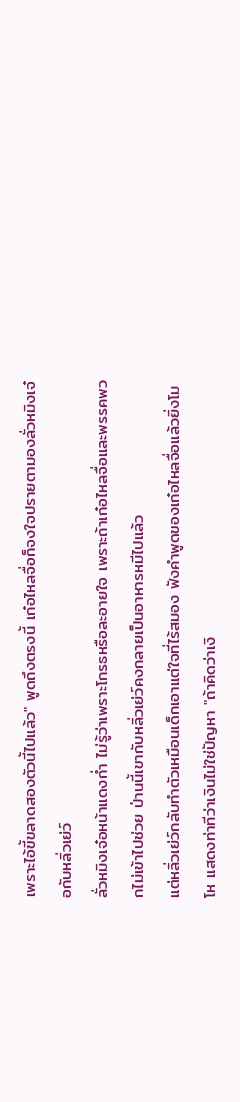เพราะไอ้ขี้ขลาดสองตัวนี้ไปแล้ว" พูดถึงตรงนี้ เก๋อไหลจื่อก็จงใจปรายตามองลั่วหมิงเจ๋อกับหลิ่วเย่ว์
ลั่วหมิงเจ๋อหน้าแดงก่ำ ไม่รู้ว่าเพราะโกรธหรือละอายใจ เพราะถ้าเก๋อไหลจื่อและพรรคพวกไม่เข้าไปช่วย ป่านนี้เขากับหลิ่วเย่ว์คงกลายเป็นอาหารหมีไปแล้ว
แต่หลิ่วเย่ว์กลับทำตัวเหมือนเด็กเอาแต่ใจที่ไร้สมอง ฟังคำพูดของเก๋อไหลจื่อแล้วยิ่งโมโห แสดงท่าทีว่าเงินไม่ใช่ปัญหา "ถ้าคิดว่าเงิ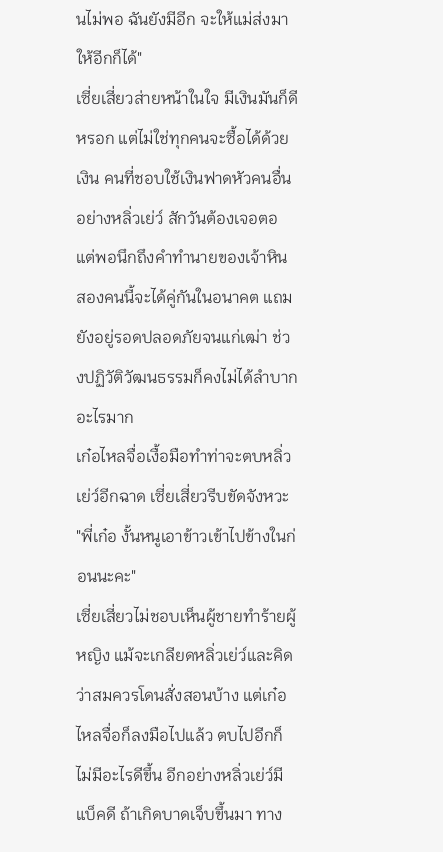นไม่พอ ฉันยังมีอีก จะให้แม่ส่งมาให้อีกก็ได้"
เซี่ยเสี่ยวส่ายหน้าในใจ มีเงินมันก็ดีหรอก แต่ไม่ใช่ทุกคนจะซื้อได้ด้วยเงิน คนที่ชอบใช้เงินฟาดหัวคนอื่นอย่างหลิ่วเย่ว์ สักวันต้องเจอตอ
แต่พอนึกถึงคำทำนายของเจ้าหิน สองคนนี้จะได้คู่กันในอนาคต แถมยังอยู่รอดปลอดภัยจนแก่เฒ่า ช่วงปฏิวัติวัฒนธรรมก็คงไม่ได้ลำบากอะไรมาก
เก๋อไหลจื่อเงื้อมือทำท่าจะตบหลิ่วเย่ว์อีกฉาด เซี่ยเสี่ยวรีบขัดจังหวะ "พี่เก๋อ งั้นหนูเอาข้าวเข้าไปข้างในก่อนนะคะ"
เซี่ยเสี่ยวไม่ชอบเห็นผู้ชายทำร้ายผู้หญิง แม้จะเกลียดหลิ่วเย่ว์และคิดว่าสมควรโดนสั่งสอนบ้าง แต่เก๋อไหลจื่อก็ลงมือไปแล้ว ตบไปอีกก็ไม่มีอะไรดีขึ้น อีกอย่างหลิ่วเย่ว์มีแบ็คดี ถ้าเกิดบาดเจ็บขึ้นมา ทาง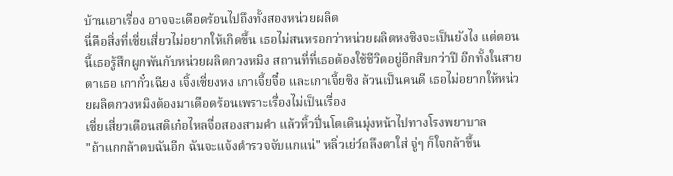บ้านเอาเรื่อง อาจจะเดือดร้อนไปถึงทั้งสองหน่วยผลิต
นี่คือสิ่งที่เซี่ยเสี่ยวไม่อยากให้เกิดขึ้น เธอไม่สนหรอกว่าหน่วยผลิตหงซิงจะเป็นยังไง แต่ตอนนี้เธอรู้สึกผูกพันกับหน่วยผลิตกวงหมิง สถานที่ที่เธอต้องใช้ชีวิตอยู่อีกสิบกว่าปี อีกทั้งในสายตาเธอ เกากั๋วเฉียง เจิ้งเซี่ยงหง เกาเจี้ยจื๋อ และเกาเจี้ยซิง ล้วนเป็นคนดี เธอไม่อยากให้หน่วยผลิตกวงหมิงต้องมาเดือดร้อนเพราะเรื่องไม่เป็นเรื่อง
เซี่ยเสี่ยวเตือนสติเก๋อไหลจื่อสองสามคำ แล้วหิ้วปิ่นโตเดินมุ่งหน้าไปทางโรงพยาบาล
"ถ้าแกกล้าตบฉันอีก ฉันจะแจ้งตำรวจจับแกแน่" หลิ่วเย่ว์ถลึงตาใส่ จู่ๆ ก็ใจกล้าขึ้น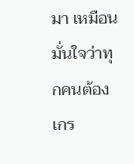มา เหมือนมั่นใจว่าทุกคนต้องเกร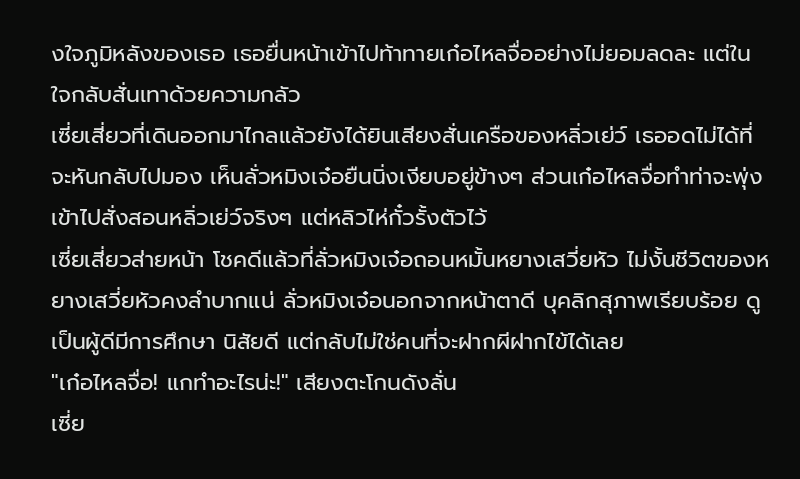งใจภูมิหลังของเธอ เธอยื่นหน้าเข้าไปท้าทายเก๋อไหลจื่ออย่างไม่ยอมลดละ แต่ในใจกลับสั่นเทาด้วยความกลัว
เซี่ยเสี่ยวที่เดินออกมาไกลแล้วยังได้ยินเสียงสั่นเครือของหลิ่วเย่ว์ เธออดไม่ได้ที่จะหันกลับไปมอง เห็นลั่วหมิงเจ๋อยืนนิ่งเงียบอยู่ข้างๆ ส่วนเก๋อไหลจื่อทำท่าจะพุ่งเข้าไปสั่งสอนหลิ่วเย่ว์จริงๆ แต่หลิวไห่กั๋วรั้งตัวไว้
เซี่ยเสี่ยวส่ายหน้า โชคดีแล้วที่ลั่วหมิงเจ๋อถอนหมั้นหยางเสวี่ยหัว ไม่งั้นชีวิตของหยางเสวี่ยหัวคงลำบากแน่ ลั่วหมิงเจ๋อนอกจากหน้าตาดี บุคลิกสุภาพเรียบร้อย ดูเป็นผู้ดีมีการศึกษา นิสัยดี แต่กลับไม่ใช่คนที่จะฝากผีฝากไข้ได้เลย
"เก๋อไหลจื่อ! แกทำอะไรน่ะ!" เสียงตะโกนดังลั่น
เซี่ย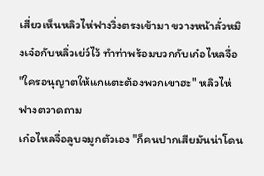เสี่ยวเห็นหลิวไห่ฟางวิ่งตรงเข้ามา ขวางหน้าลั่วหมิงเจ๋อกับหลิ่วเย่ว์ไว้ ทำท่าพร้อมบวกกับเก๋อไหลจื่อ
"ใครอนุญาตให้แกแตะต้องพวกเขาฮะ" หลิวไห่ฟางตวาดถาม
เก๋อไหลจื่อลูบจมูกตัวเอง "ก็คนปากเสียมันน่าโดน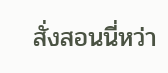สั่งสอนนี่หว่า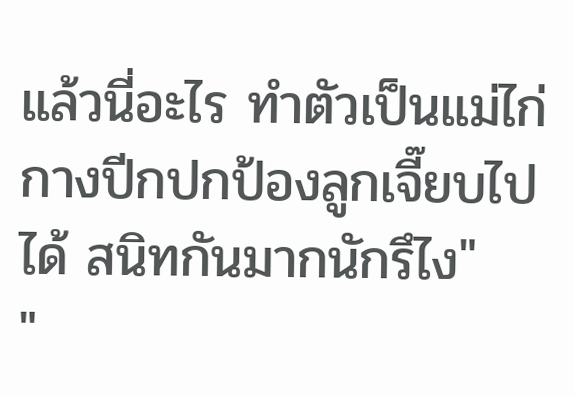แล้วนี่อะไร ทำตัวเป็นแม่ไก่กางปีกปกป้องลูกเจี๊ยบไปได้ สนิทกันมากนักรึไง"
"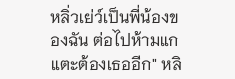หลิ่วเย่ว์เป็นพี่น้องของฉัน ต่อไปห้ามแกแตะต้องเธออีก" หลิ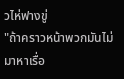วไห่ฟางขู่
"ถ้าคราวหน้าพวกมันไม่มาหาเรื่อ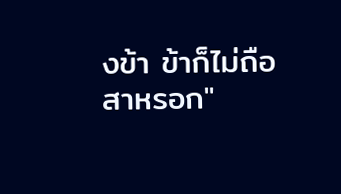งข้า ข้าก็ไม่ถือสาหรอก"